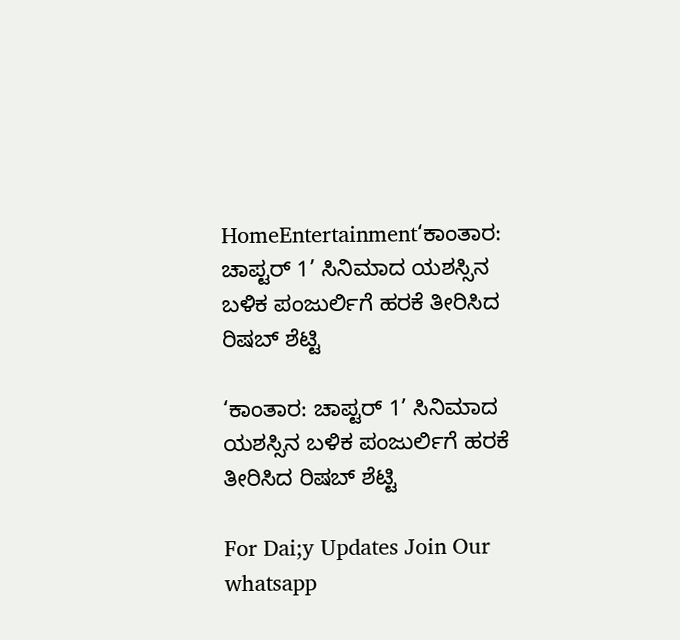HomeEntertainment‘ಕಾಂತಾರ: ಚಾಪ್ಟರ್ 1’ ಸಿನಿಮಾದ ಯಶಸ್ಸಿನ ಬಳಿಕ ಪಂಜುರ್ಲಿಗೆ ಹರಕೆ ತೀರಿಸಿದ ರಿಷಬ್ ಶೆಟ್ಟಿ

‘ಕಾಂತಾರ: ಚಾಪ್ಟರ್ 1’ ಸಿನಿಮಾದ ಯಶಸ್ಸಿನ ಬಳಿಕ ಪಂಜುರ್ಲಿಗೆ ಹರಕೆ ತೀರಿಸಿದ ರಿಷಬ್ ಶೆಟ್ಟಿ

For Dai;y Updates Join Our whatsapp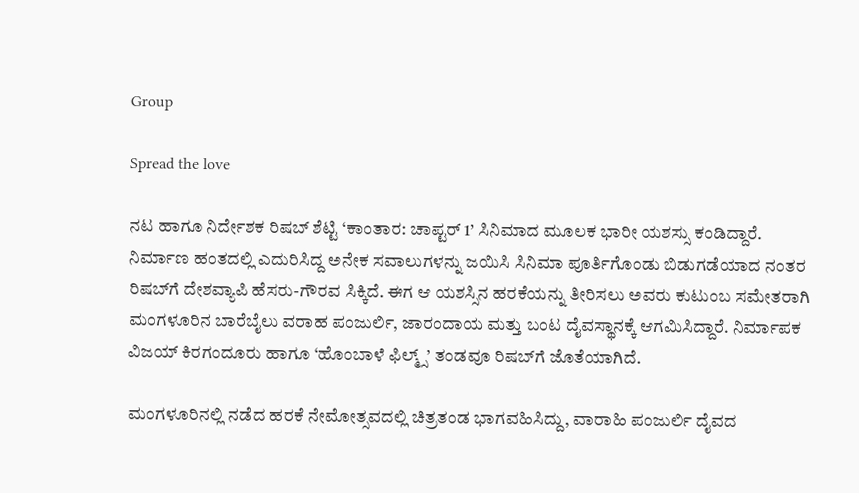Group

Spread the love

ನಟ ಹಾಗೂ ನಿರ್ದೇಶಕ ರಿಷಬ್ ಶೆಟ್ಟಿ ‘ಕಾಂತಾರ: ಚಾಪ್ಟರ್ 1’ ಸಿನಿಮಾದ ಮೂಲಕ ಭಾರೀ ಯಶಸ್ಸು ಕಂಡಿದ್ದಾರೆ. ನಿರ್ಮಾಣ ಹಂತದಲ್ಲಿ ಎದುರಿಸಿದ್ದ ಅನೇಕ ಸವಾಲುಗಳನ್ನು ಜಯಿಸಿ ಸಿನಿಮಾ ಪೂರ್ತಿಗೊಂಡು ಬಿಡುಗಡೆಯಾದ ನಂತರ ರಿಷಬ್‌ಗೆ ದೇಶವ್ಯಾಪಿ ಹೆಸರು-ಗೌರವ ಸಿಕ್ಕಿದೆ. ಈಗ ಆ ಯಶಸ್ಸಿನ ಹರಕೆಯನ್ನು ತೀರಿಸಲು ಅವರು ಕುಟುಂಬ ಸಮೇತರಾಗಿ ಮಂಗಳೂರಿನ ಬಾರೆಬೈಲು ವರಾಹ ಪಂಜುರ್ಲಿ, ಜಾರಂದಾಯ ಮತ್ತು ಬಂಟ ದೈವಸ್ಥಾನಕ್ಕೆ ಆಗಮಿಸಿದ್ದಾರೆ. ನಿರ್ಮಾಪಕ ವಿಜಯ್ ಕಿರಗಂದೂರು ಹಾಗೂ ‘ಹೊಂಬಾಳೆ ಫಿಲ್ಮ್ಸ್’ ತಂಡವೂ ರಿಷಬ್‌ಗೆ ಜೊತೆಯಾಗಿದೆ.

ಮಂಗಳೂರಿನಲ್ಲಿ ನಡೆದ ಹರಕೆ ನೇಮೋತ್ಸವದಲ್ಲಿ ಚಿತ್ರತಂಡ ಭಾಗವಹಿಸಿದ್ದು, ವಾರಾಹಿ ಪಂಜುರ್ಲಿ ದೈವದ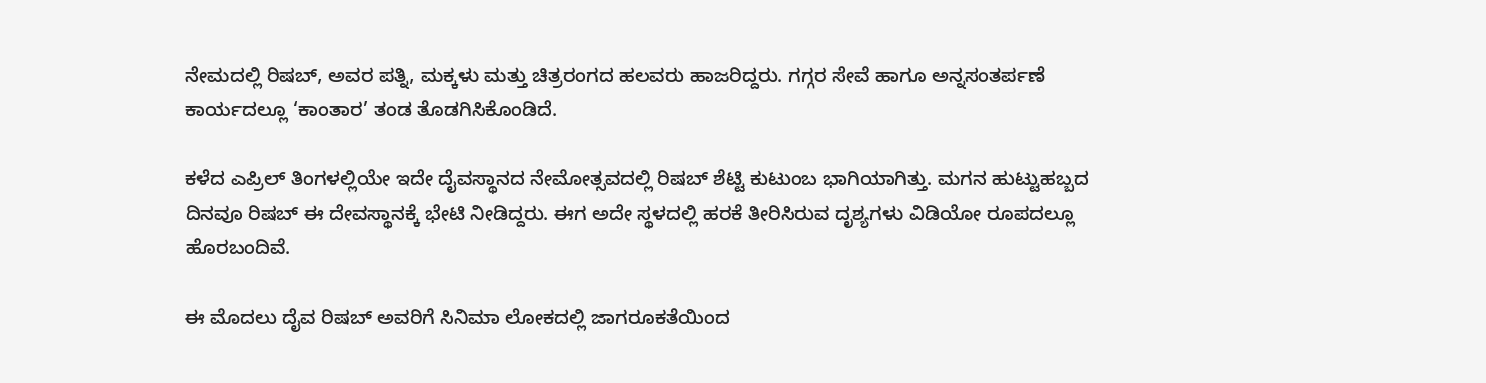ನೇಮದಲ್ಲಿ ರಿಷಬ್, ಅವರ ಪತ್ನಿ, ಮಕ್ಕಳು ಮತ್ತು ಚಿತ್ರರಂಗದ ಹಲವರು ಹಾಜರಿದ್ದರು. ಗಗ್ಗರ ಸೇವೆ ಹಾಗೂ ಅನ್ನಸಂತರ್ಪಣೆ ಕಾರ್ಯದಲ್ಲೂ ‘ಕಾಂತಾರ’ ತಂಡ ತೊಡಗಿಸಿಕೊಂಡಿದೆ.

ಕಳೆದ ಎಪ್ರಿಲ್ ತಿಂಗಳಲ್ಲಿಯೇ ಇದೇ ದೈವಸ್ಥಾನದ ನೇಮೋತ್ಸವದಲ್ಲಿ ರಿಷಬ್ ಶೆಟ್ಟಿ ಕುಟುಂಬ ಭಾಗಿಯಾಗಿತ್ತು. ಮಗನ ಹುಟ್ಟುಹಬ್ಬದ ದಿನವೂ ರಿಷಬ್ ಈ ದೇವಸ್ಥಾನಕ್ಕೆ ಭೇಟಿ ನೀಡಿದ್ದರು. ಈಗ ಅದೇ ಸ್ಥಳದಲ್ಲಿ ಹರಕೆ ತೀರಿಸಿರುವ ದೃಶ್ಯಗಳು ವಿಡಿಯೋ ರೂಪದಲ್ಲೂ ಹೊರಬಂದಿವೆ.

ಈ ಮೊದಲು ದೈವ ರಿಷಬ್‌ ಅವರಿಗೆ ಸಿನಿಮಾ ಲೋಕದಲ್ಲಿ ಜಾಗರೂಕತೆಯಿಂದ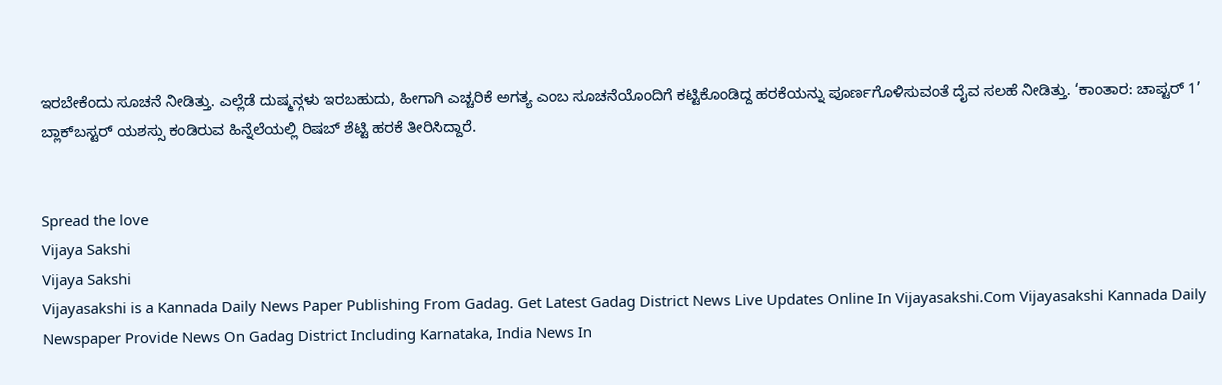ಇರಬೇಕೆಂದು ಸೂಚನೆ ನೀಡಿತ್ತು. ಎಲ್ಲೆಡೆ ದುಷ್ಮನ್ಗಳು ಇರಬಹುದು, ಹೀಗಾಗಿ ಎಚ್ಚರಿಕೆ ಅಗತ್ಯ ಎಂಬ ಸೂಚನೆಯೊಂದಿಗೆ ಕಟ್ಟಿಕೊಂಡಿದ್ದ ಹರಕೆಯನ್ನು ಪೂರ್ಣಗೊಳಿಸುವಂತೆ ದೈವ ಸಲಹೆ ನೀಡಿತ್ತು. ‘ಕಾಂತಾರ: ಚಾಪ್ಟರ್ 1’ ಬ್ಲಾಕ್‌ಬಸ್ಟರ್ ಯಶಸ್ಸು ಕಂಡಿರುವ ಹಿನ್ನೆಲೆಯಲ್ಲಿ ರಿಷಬ್ ಶೆಟ್ಟಿ ಹರಕೆ ತೀರಿಸಿದ್ದಾರೆ.


Spread the love
Vijaya Sakshi
Vijaya Sakshi
Vijayasakshi is a Kannada Daily News Paper Publishing From Gadag. Get Latest Gadag District News Live Updates Online In Vijayasakshi.Com Vijayasakshi Kannada Daily Newspaper Provide News On Gadag District Including Karnataka, India News In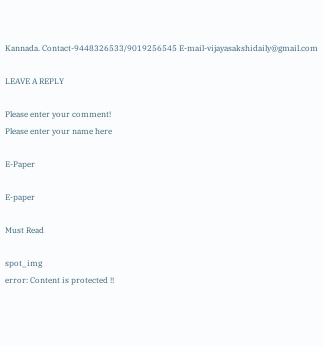Kannada. Contact-9448326533/9019256545 E-mail-vijayasakshidaily@gmail.com

LEAVE A REPLY

Please enter your comment!
Please enter your name here

E-Paper

E-paper

Must Read

spot_img
error: Content is protected !!